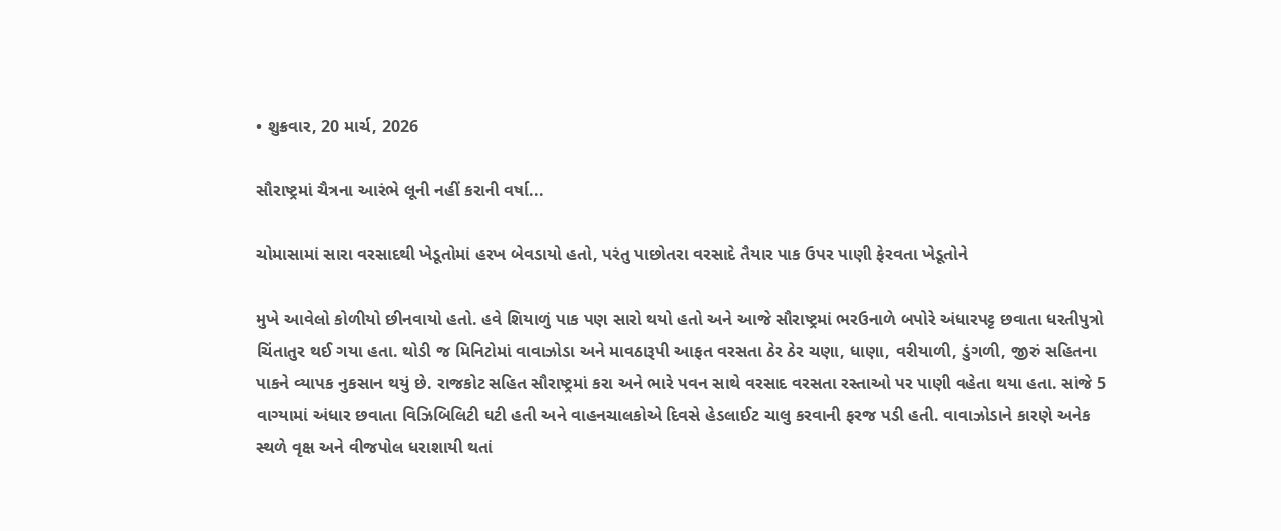• શુક્રવાર, 20 માર્ચ, 2026

સૌરાષ્ટ્રમાં ચૈત્રના આરંભે લૂની નહીં કરાની વર્ષા...

ચોમાસામાં સારા વરસાદથી ખેડૂતોમાં હરખ બેવડાયો હતો, પરંતુ પાછોતરા વરસાદે તૈયાર પાક ઉપર પાણી ફેરવતા ખેડૂતોને

મુખે આવેલો કોળીયો છીનવાયો હતો. હવે શિયાળું પાક પણ સારો થયો હતો અને આજે સૌરાષ્ટ્રમાં ભરઉનાળે બપોરે અંધારપટ્ટ છવાતા ધરતીપુત્રો ચિંતાતુર થઈ ગયા હતા. થોડી જ મિનિટોમાં વાવાઝોડા અને માવઠારૂપી આફત વરસતા ઠેર ઠેર ચણા, ધાણા, વરીયાળી, ડુંગળી, જીરું સહિતના પાકને વ્યાપક નુકસાન થયું છે. રાજકોટ સહિત સૌરાષ્ટ્રમાં કરા અને ભારે પવન સાથે વરસાદ વરસતા રસ્તાઓ પર પાણી વહેતા થયા હતા. સાંજે 5 વાગ્યામાં અંધાર છવાતા વિઝિબિલિટી ઘટી હતી અને વાહનચાલકોએ દિવસે હેડલાઈટ ચાલુ કરવાની ફરજ પડી હતી. વાવાઝોડાને કારણે અનેક સ્થળે વૃક્ષ અને વીજપોલ ધરાશાયી થતાં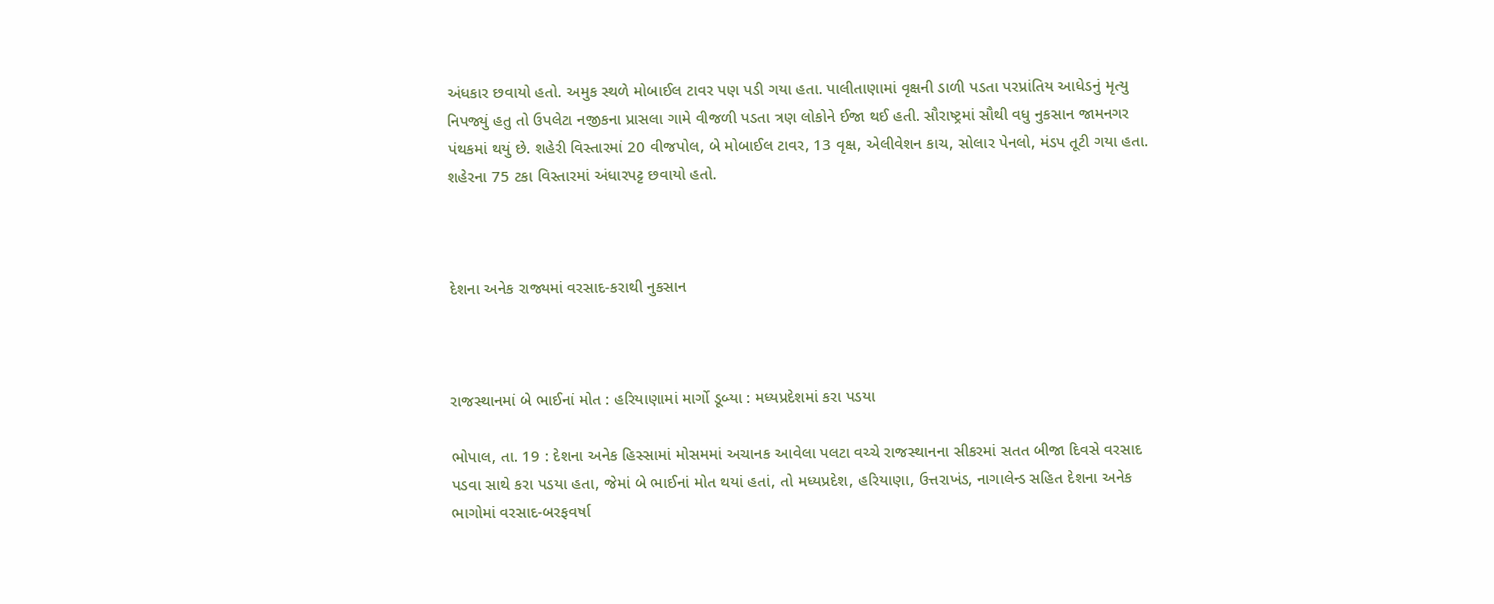અંધકાર છવાયો હતો. અમુક સ્થળે મોબાઈલ ટાવર પણ પડી ગયા હતા. પાલીતાણામાં વૃક્ષની ડાળી પડતા પરપ્રાંતિય આધેડનું મૃત્યુ નિપજ્યું હતુ તો ઉપલેટા નજીકના પ્રાસલા ગામે વીજળી પડતા ત્રણ લોકોને ઈજા થઈ હતી. સૌરાષ્ટ્રમાં સૌથી વધુ નુકસાન જામનગર પંથકમાં થયું છે. શહેરી વિસ્તારમાં 20 વીજપોલ, બે મોબાઈલ ટાવર, 13 વૃક્ષ, એલીવેશન કાચ, સોલાર પેનલો, મંડપ તૂટી ગયા હતા. શહેરના 75 ટકા વિસ્તારમાં અંધારપટ્ટ છવાયો હતો.



દેશના અનેક રાજ્યમાં વરસાદ-કરાથી નુકસાન



રાજસ્થાનમાં બે ભાઈનાં મોત : હરિયાણામાં માર્ગો ડૂબ્યા : મધ્યપ્રદેશમાં કરા પડયા

ભોપાલ, તા. 19 : દેશના અનેક હિસ્સામાં મોસમમાં અચાનક આવેલા પલટા વચ્ચે રાજસ્થાનના સીકરમાં સતત બીજા દિવસે વરસાદ પડવા સાથે કરા પડયા હતા, જેમાં બે ભાઈનાં મોત થયાં હતાં, તો મધ્યપ્રદેશ, હરિયાણા, ઉત્તરાખંડ, નાગાલેન્ડ સહિત દેશના અનેક ભાગોમાં વરસાદ-બરફવર્ષા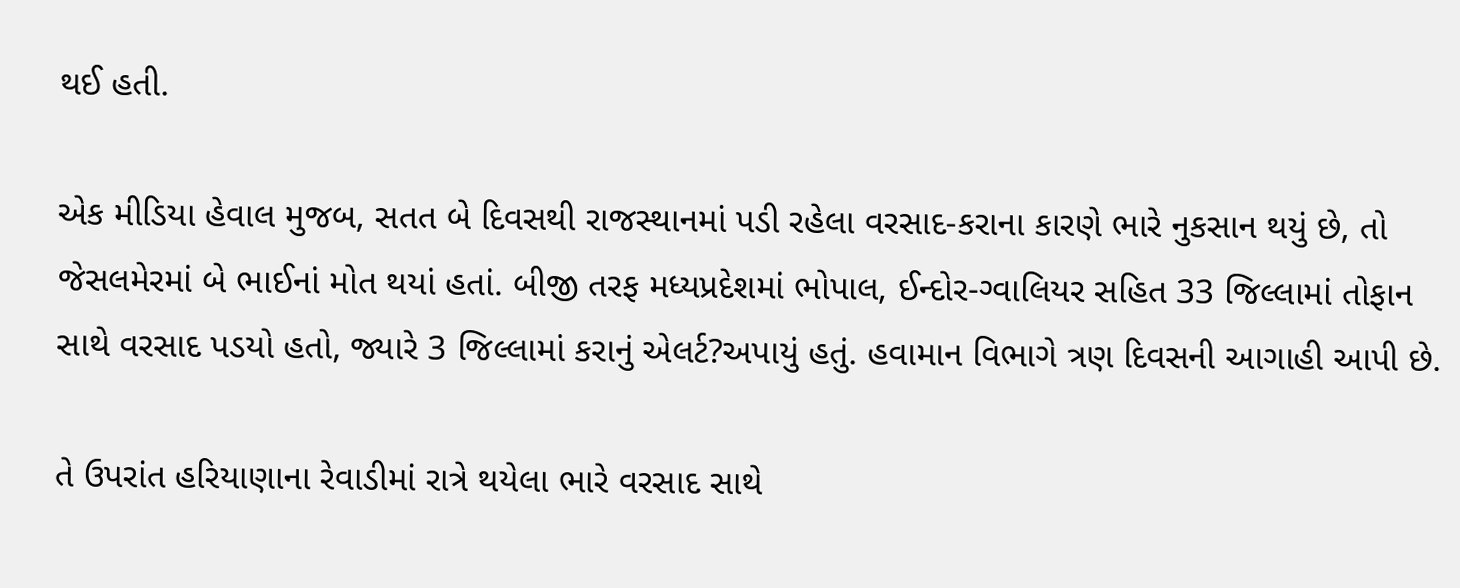થઈ હતી.

એક મીડિયા હેવાલ મુજબ, સતત બે દિવસથી રાજસ્થાનમાં પડી રહેલા વરસાદ-કરાના કારણે ભારે નુકસાન થયું છે, તો જેસલમેરમાં બે ભાઈનાં મોત થયાં હતાં. બીજી તરફ મધ્યપ્રદેશમાં ભોપાલ, ઈન્દોર-ગ્વાલિયર સહિત 33 જિલ્લામાં તોફાન સાથે વરસાદ પડયો હતો, જ્યારે 3 જિલ્લામાં કરાનું એલર્ટ?અપાયું હતું. હવામાન વિભાગે ત્રણ દિવસની આગાહી આપી છે.

તે ઉપરાંત હરિયાણાના રેવાડીમાં રાત્રે થયેલા ભારે વરસાદ સાથે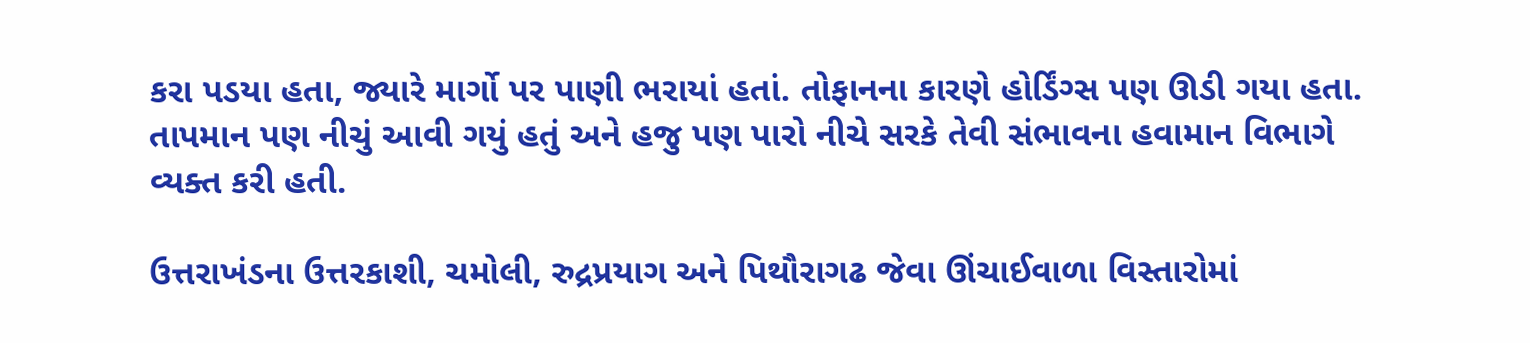કરા પડયા હતા, જ્યારે માર્ગો પર પાણી ભરાયાં હતાં. તોફાનના કારણે હોર્ડિંગ્સ પણ ઊડી ગયા હતા. તાપમાન પણ નીચું આવી ગયું હતું અને હજુ પણ પારો નીચે સરકે તેવી સંભાવના હવામાન વિભાગે વ્યક્ત કરી હતી.

ઉત્તરાખંડના ઉત્તરકાશી, ચમોલી, રુદ્રપ્રયાગ અને પિથૌરાગઢ જેવા ઊંચાઈવાળા વિસ્તારોમાં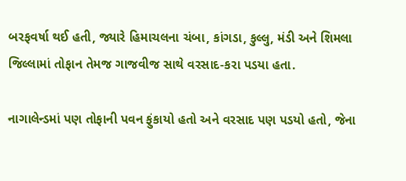બરફવર્ષા થઈ હતી, જ્યારે હિમાચલના ચંબા, કાંગડા, કુલ્લુ, મંડી અને શિમલા જિલ્લામાં તોફાન તેમજ ગાજવીજ સાથે વરસાદ-કરા પડયા હતા.

નાગાલેન્ડમાં પણ તોફાની પવન ફુંકાયો હતો અને વરસાદ પણ પડયો હતો, જેના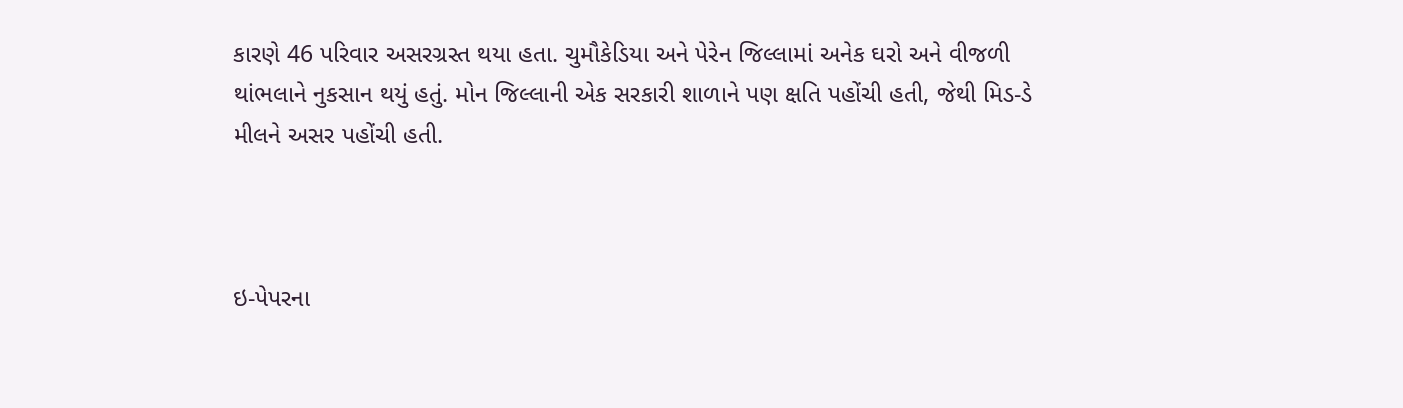કારણે 46 પરિવાર અસરગ્રસ્ત થયા હતા. ચુમૌકેડિયા અને પેરેન જિલ્લામાં અનેક ઘરો અને વીજળી થાંભલાને નુકસાન થયું હતું. મોન જિલ્લાની એક સરકારી શાળાને પણ ક્ષતિ પહોંચી હતી, જેથી મિડ-ડે મીલને અસર પહોંચી હતી.



ઇ-પેપરના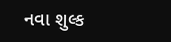નવા શુલ્ક